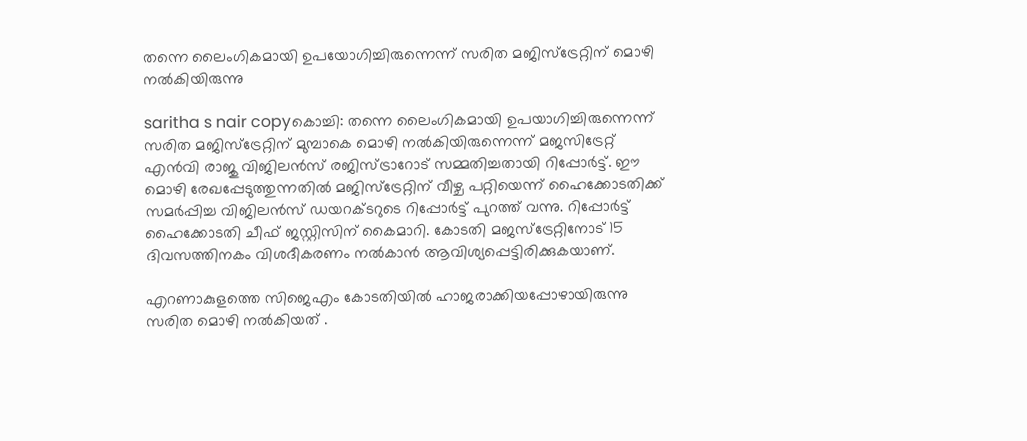തന്നെ ലൈംഗികമായി ഉപയോഗിച്ചിരുന്നെന്ന് സരിത മജിസ്‌ട്രേറ്റിന് മൊഴി നല്‍കിയിരുന്നു

saritha s nair copyകൊച്ചി: തന്നെ ലൈംഗികമായി ഉപയാഗിച്ചിരുന്നെന്ന് സരിത മജിസ്‌ട്രേറ്റിന് മുമ്പാകെ മൊഴി നല്‍കിയിരുന്നെന്ന് മജസിട്രേറ്റ് എന്‍വി രാജു വിജിലന്‍സ് രജിസ്ട്രാറോട് സമ്മതിച്ചതായി റിപ്പോര്‍ട്ട്. ഈ മൊഴി രേഖപ്പേടുത്തുന്നതില്‍ മജിസ്‌ട്രേറ്റിന് വീഴ്ച പറ്റിയെന്ന് ഹൈക്കോടതിക്ക് സമര്‍പ്പിച്ച വിജിലന്‍സ് ഡയറക്ടറുടെ റിപ്പോര്‍ട്ട് പുറത്ത് വന്നു. റിപ്പോര്‍ട്ട്  ഹൈക്കോടതി ചീഫ് ജസ്റ്റിസിന് കൈമാറി. കോടതി മജസ്‌ട്രേറ്റിനോട് 15 ദിവസത്തിനകം വിശദീകരണം നല്‍കാന്‍ ആവിശ്യപ്പെട്ടിരിക്കുകയാണ്.

എറണാകുളത്തെ സിജെഎം കോടതിയില്‍ ഹാജരാക്കിയപ്പോഴായിരുന്നു സരിത മൊഴി നല്‍കിയത് .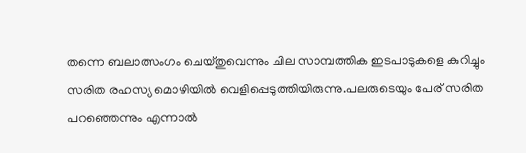തന്നെ ബലാത്സംഗം ചെയ്തുവെന്നും ചില സാമ്പത്തിക ഇടപാടുകളെ കുറിച്ചും സരിത രഹസ്യ മൊഴിയില്‍ വെളിപ്പെടുത്തിയിരുന്നു.പലരുടെയും പേര് സരിത പറഞ്ഞെന്നും എന്നാല്‍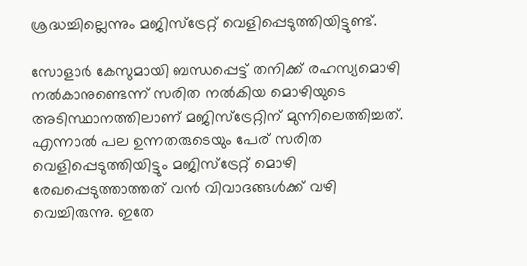ശ്രദ്ധച്ചില്ലെന്നും മജിസ്‌ട്രേറ്റ് വെളിപ്പെടുത്തിയിട്ടുണ്ട്.

സോളാര്‍ കേസുമായി ബന്ധപ്പെട്ട് തനിക്ക് രഹസ്യമൊഴി നല്‍കാനുണ്ടെന്ന് സരിത നല്‍കിയ മൊഴിയുടെ അടിസ്ഥാനത്തിലാണ് മജിസ്‌ട്രേറ്റിന് മുന്നിലെത്തിച്ചത്. എന്നാല്‍ പല ഉന്നതരുടെയും പേര് സരിത വെളിപ്പെടുത്തിയിട്ടും മജിസ്‌ട്രേറ്റ് മൊഴി രേഖപ്പെടുത്താത്തത് വന്‍ വിവാദങ്ങള്‍ക്ക് വഴി വെച്ചിരുന്നു. ഇതേ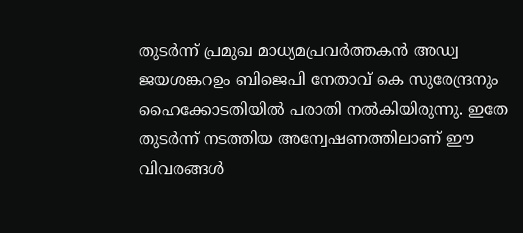തുടര്‍ന്ന് പ്രമുഖ മാധ്യമപ്രവര്‍ത്തകന്‍ അഡ്വ ജയശങ്കറഉം ബിജെപി നേതാവ് കെ സുരേന്ദ്രനും ഹൈക്കോടതിയില്‍ പരാതി നല്‍കിയിരുന്നു. ഇതേ തുടര്‍ന്ന് നടത്തിയ അന്വേഷണത്തിലാണ് ഈ വിവരങ്ങള്‍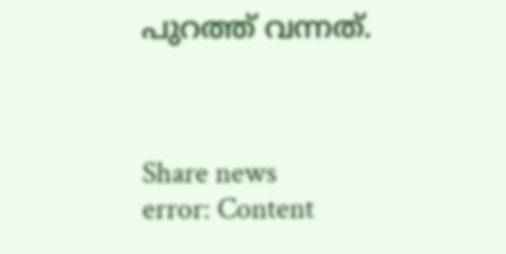പുറത്ത് വന്നത്.



Share news
error: Content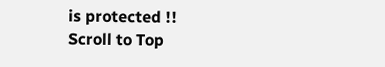is protected !!
Scroll to Top